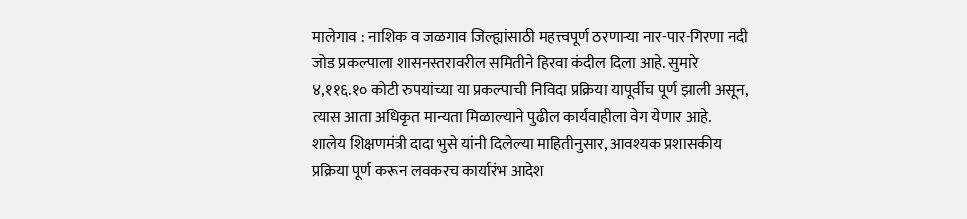मालेगाव : नाशिक व जळगाव जिल्ह्यांसाठी महत्त्वपूर्ण ठरणाऱ्या नार-पार-गिरणा नदी जोड प्रकल्पाला शासनस्तरावरील समितीने हिरवा कंदील दिला आहे. सुमारे ४,११६.१० कोटी रुपयांच्या या प्रकल्पाची निविदा प्रक्रिया यापूर्वीच पूर्ण झाली असून, त्यास आता अधिकृत मान्यता मिळाल्याने पुढील कार्यवाहीला वेग येणार आहे.
शालेय शिक्षणमंत्री दादा भुसे यांनी दिलेल्या माहितीनुसार, आवश्यक प्रशासकीय प्रक्रिया पूर्ण करून लवकरच कार्यारंभ आदेश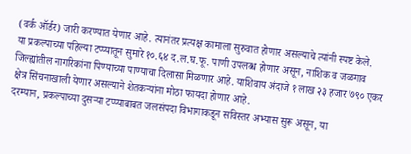(वर्क ऑर्डर) जारी करण्यात येणार आहे. त्यानंतर प्रत्यक्ष कामाला सुरुवात होणार असल्याचे त्यांनी स्पष्ट केले.
या प्रकल्पाच्या पहिल्या टप्प्यातून सुमारे १०.६४ द.ल.घ.फू. पाणी उपलब्ध होणार असून, नाशिक व जळगाव जिल्ह्यांतील नागरिकांना पिण्याच्या पाण्याचा दिलासा मिळणार आहे. याशिवाय अंदाजे १ लाख २३ हजार ७९० एकर क्षेत्र सिंचनाखाली येणार असल्याने शेतकऱ्यांना मोठा फायदा होणार आहे.
दरम्यान, प्रकल्पाच्या दुसऱ्या टप्प्याबाबत जलसंपदा विभागाकडून सविस्तर अभ्यास सुरू असून, या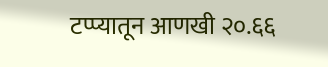टप्प्यातून आणखी २०.६६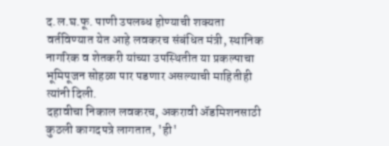द.ल.घ.फू. पाणी उपलब्ध होण्याची शक्यता वर्तविण्यात येत आहे लवकरच संबंधित मंत्री, स्थानिक नागरिक व शेतकरी यांच्या उपस्थितीत या प्रकल्पाचा भूमिपूजन सोहळा पार पडणार असल्याची माहितीही त्यांनी दिली.
दहावीचा निकाल लवकरच, अकरावी ॲडमिशनसाठी कुठली कागदपत्रे लागतात, 'ही'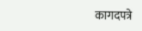कागदपत्रे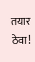तयार ठेवा!